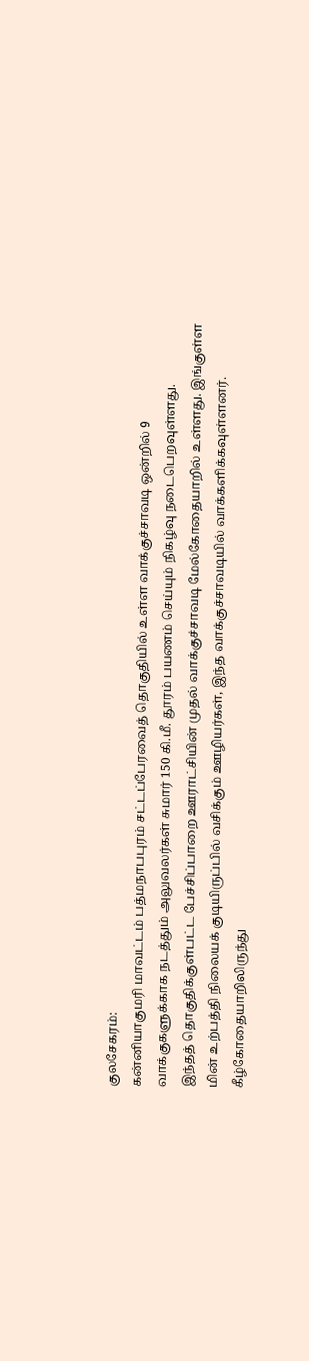குலசேகரம்:
கன்னியாகுமரி மாவட்டம் பத்மநாபபுரம் சட்டப்பேரவைத் தொகுதியில் உள்ள வாக்குச்சாவடி ஒன்றில் 9 வாக்குகளுக்காக நடத்தும் அலுவலர்கள் சுமார் 150 கி.மீ. தூரம் பயணம் செய்யும் நிகழ்வு நடைபெறவுள்ளது.
இந்தத் தொகுதிக்குள்பட்ட பேச்சிப்பாறை ஊராட்சியின் முதல் வாக்குச்சாவடி மேல்கோதையாறில் உள்ளது. இங்குள்ள மின் உற்பத்தி நிலையக் குடியிருப்பில் வசிக்கும் ஊழியர்கள், இந்த வாக்குச்சாவடியில் வாக்களிக்கவுள்ளனர்.
கீழ்கோதையாறிலிருந்து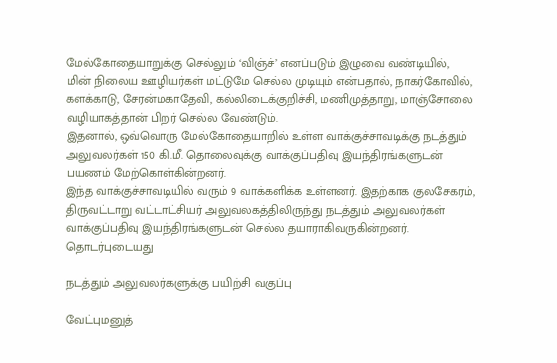மேல்கோதையாறுக்கு செல்லும் ‘விஞ்ச்’ எனப்படும் இழுவை வண்டியில், மின் நிலைய ஊழியர்கள் மட்டுமே செல்ல முடியும் என்பதால், நாகர்கோவில், களக்காடு, சேரன்மகாதேவி, கல்லிடைக்குறிச்சி, மணிமுத்தாறு, மாஞ்சோலை வழியாகத்தான் பிறர் செல்ல வேண்டும்.
இதனால், ஒவ்வொரு மேல்கோதையாறில் உள்ள வாக்குச்சாவடிக்கு நடத்தும் அலுவலர்கள் 150 கி.மீ. தொலைவுக்கு வாக்குப்பதிவு இயந்திரங்களுடன் பயணம் மேற்கொள்கின்றனர்.
இந்த வாக்குச்சாவடியில் வரும் 9 வாக்களிக்க உள்ளனர். இதற்காக குலசேகரம், திருவட்டாறு வட்டாட்சியர் அலுவலகத்திலிருந்து நடத்தும் அலுவலர்கள் வாக்குப்பதிவு இயந்திரங்களுடன் செல்ல தயாராகிவருகின்றனர்.
தொடர்புடையது

நடத்தும் அலுவலர்களுக்கு பயிற்சி வகுப்பு

வேட்புமனுத்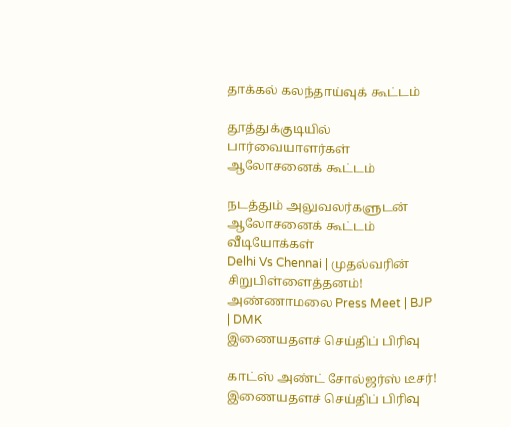தாக்கல் கலந்தாய்வுக் கூட்டம்

தூத்துக்குடியில் பார்வையாளர்கள் ஆலோசனைக் கூட்டம்

நடத்தும் அலுவலர்களுடன் ஆலோசனைக் கூட்டம்
வீடியோக்கள்
Delhi Vs Chennai | முதல்வரின் சிறுபிள்ளைத்தனம்! அண்ணாமலை Press Meet | BJP | DMK
இணையதளச் செய்திப் பிரிவு

காட்ஸ் அண்ட் சோல்ஜர்ஸ் டீசர்!
இணையதளச் செய்திப் பிரிவு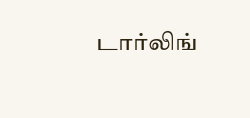டார்லிங்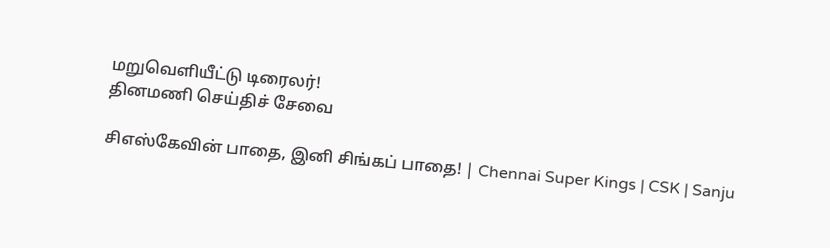மறுவெளியீட்டு டிரைலர்!
தினமணி செய்திச் சேவை

சிஎஸ்கேவின் பாதை, இனி சிங்கப் பாதை! | Chennai Super Kings | CSK | Sanju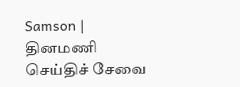Samson |
தினமணி செய்திச் சேவை